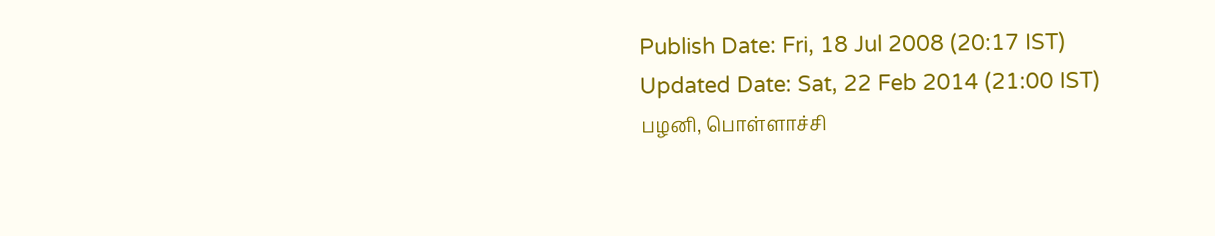Publish Date: Fri, 18 Jul 2008 (20:17 IST)
Updated Date: Sat, 22 Feb 2014 (21:00 IST)
பழனி, பொள்ளாச்சி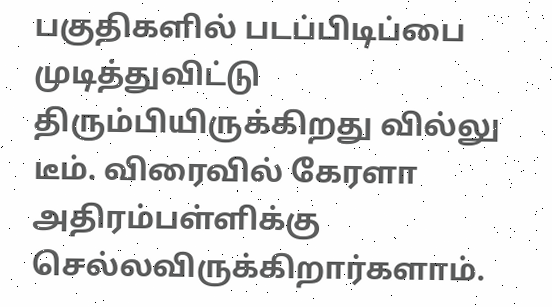பகுதிகளில் படப்பிடிப்பை முடித்துவிட்டு திரும்பியிருக்கிறது வில்லு டீம். விரைவில் கேரளா அதிரம்பள்ளிக்கு செல்லவிருக்கிறார்களாம்.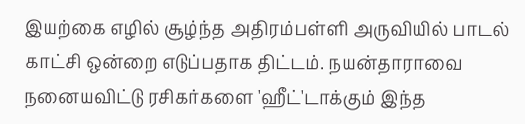இயற்கை எழில் சூழ்ந்த அதிரம்பள்ளி அருவியில் பாடல் காட்சி ஒன்றை எடுப்பதாக திட்டம். நயன்தாராவை நனையவிட்டு ரசிகர்களை 'ஹீட்'டாக்கும் இந்த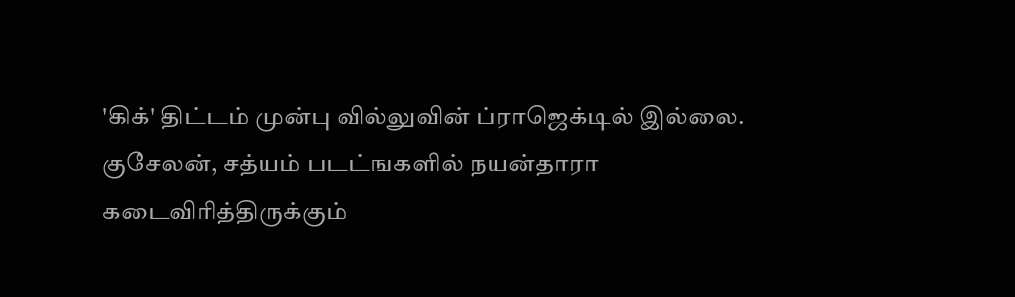'கிக்' திட்டம் முன்பு வில்லுவின் ப்ராஜெக்டில் இல்லை.
குசேலன், சத்யம் படட்ஙகளில் நயன்தாரா கடைவிரித்திருக்கும்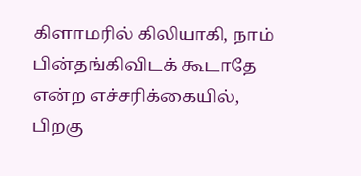கிளாமரில் கிலியாகி, நாம் பின்தங்கிவிடக் கூடாதே என்ற எச்சரிக்கையில், பிறகு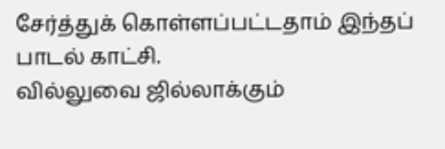சேர்த்துக் கொள்ளப்பட்டதாம் இந்தப் பாடல் காட்சி.
வில்லுவை ஜில்லாக்கும்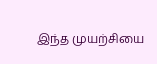இந்த முயற்சியை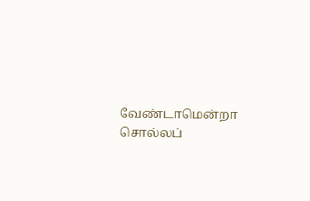வேண்டாமென்றா சொல்லப்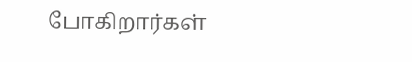போகிறார்கள்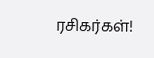ரசிகர்கள்!